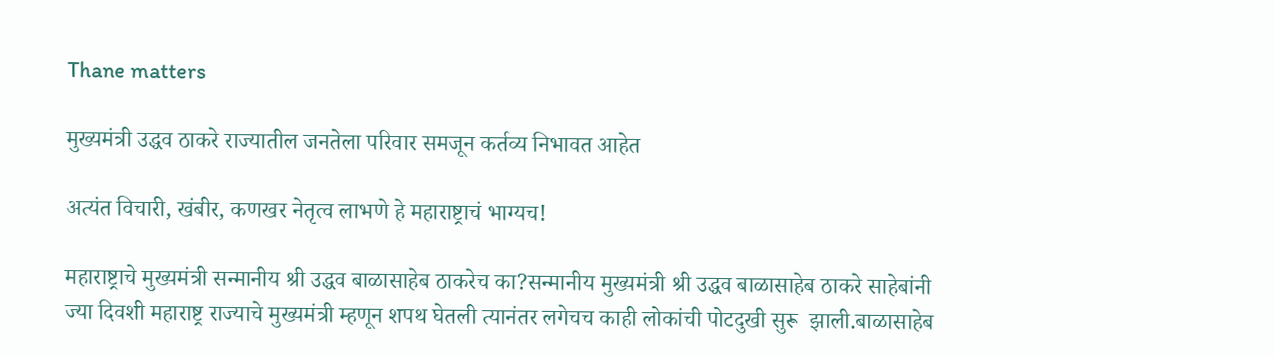Thane matters

मुख्यमंत्री उद्धव ठाकरे राज्यातील जनतेला परिवार समजून कर्तव्य निभावत आहेत

अत्यंत विचारी, खंबीर, कणखर नेतृत्व लाभणे हे महाराष्ट्राचं भाग्यच!

महाराष्ट्राचे मुख्यमंत्री सन्मानीय श्री उद्धव बाळासाहेब ठाकरेच का?सन्मानीय मुख्यमंत्री श्री उद्धव बाळासाहेब ठाकरे साहेबांनी ज्या दिवशी महाराष्ट्र राज्याचे मुख्यमंत्री म्हणून शपथ घेतली त्यानंतर लगेचच काही लोकांची पोटदुखी सुरू  झाली.बाळासाहेब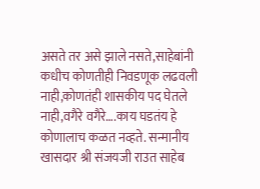असते तर असे झाले नसते,साहेबांनी कधीच कोणतीही निवडणूक लढवली नाही,कोणतंही शासकीय पद घेतले नाही,वगैरे वगैरे….काय घडतंय हे कोणालाच कळत नव्हते. सन्मानीय खासदार श्री संजयजी राउत साहेब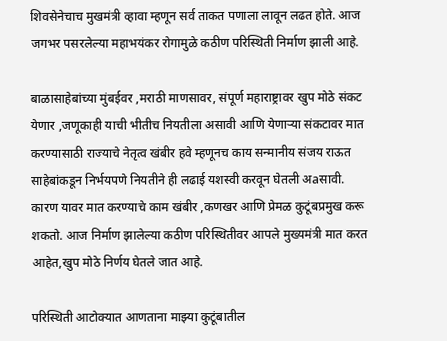शिवसेनेचाच मुखमंत्री व्हावा म्हणून सर्व ताकत पणाला लावून लढत होते. आज जगभर पसरलेल्या महाभयंकर रोगामुळे कठीण परिस्थिती निर्माण झाली आहे.

बाळासाहेबांच्या मुंबईवर ,मराठी माणसावर, संपूर्ण महाराष्ट्रावर खुप मोठे संकट येणार ,जणूकाही याची भीतीच नियतीला असावी आणि येणाऱ्या संकटावर मात करण्यासाठी राज्याचे नेतृत्व खंबीर हवे म्हणूनच काय सन्मानीय संजय राऊत साहेबांकडून निर्भयपणे नियतीने ही लढाई यशस्वी करवून घेतली अaसावी. कारण यावर मात करण्याचे काम खंबीर ,कणखर आणि प्रेमळ कुटूंबप्रमुख करू शकतो. आज निर्माण झालेल्या कठीण परिस्थितीवर आपले मुख्यमंत्री मात करत आहेत,खुप मोठे निर्णय घेतले जात आहे.

परिस्थिती आटोक्यात आणताना माझ्या कुटूंबातील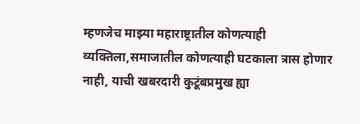म्हणजेच माझ्या महाराष्ट्रातील कोणत्याही व्यक्तिला,समाजातील कोणत्याही घटकाला त्रास होणार नाही, याची खबरदारी कुटूंबप्रमुख ह्या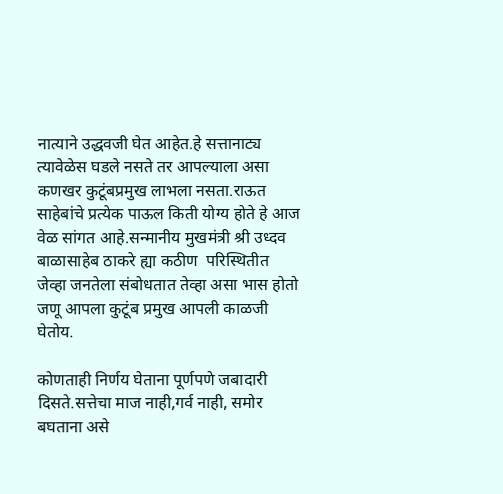नात्याने उद्धवजी घेत आहेत.हे सत्तानाट्य त्यावेळेस घडले नसते तर आपल्याला असा कणखर कुटूंबप्रमुख लाभला नसता.राऊत साहेबांचे प्रत्येक पाऊल किती योग्य होते हे आज वेळ सांगत आहे.सन्मानीय मुखमंत्री श्री उध्दव बाळासाहेब ठाकरे ह्या कठीण  परिस्थितीत जेव्हा जनतेला संबोधतात तेव्हा असा भास होतो जणू आपला कुटूंब प्रमुख आपली काळजी घेतोय.

कोणताही निर्णय घेताना पूर्णपणे जबादारी दिसते.सत्तेचा माज नाही,गर्व नाही, समोर बघताना असे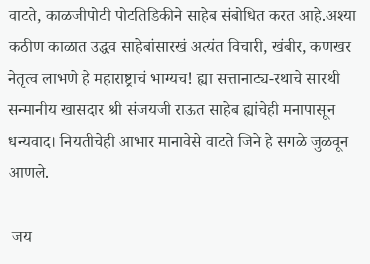वाटते, काळजीपोटी पोटतिडिकीने साहेब संबोधित करत आहे.अश्या कठीण काळात उद्धव साहेबांसारखं अत्यंत विचारी, खंबीर, कणखर नेतृत्व लाभणे हे महाराष्ट्राचं भाग्यच! ह्या सत्तानाट्य-रथाचे सारथी सन्मानीय खासदार श्री संजयजी राऊत साहेब ह्यांचेही मनापासून धन्यवाद। नियतीचेही आभार मानावेसे वाटते जिने हे सगळे जुळवून आणले.

 जय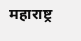महाराष्ट्र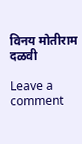विनय मोतीराम दळवी

Leave a comment